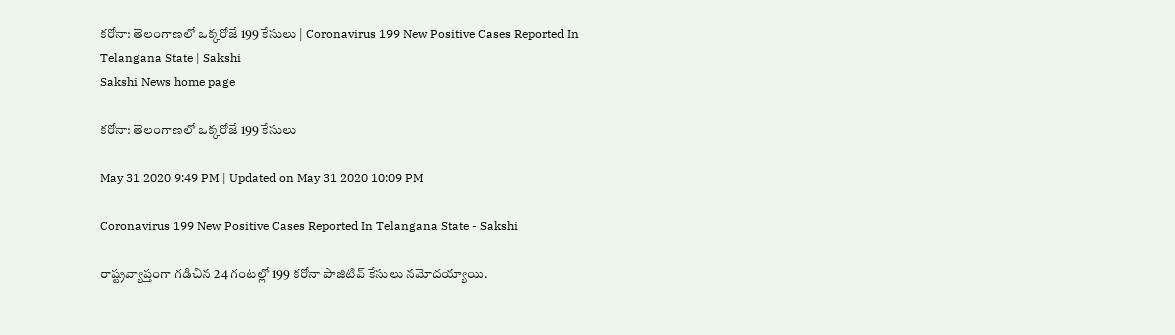కరోనా: తెలంగాణలో ఒక్కరోజే 199 కేసులు | Coronavirus 199 New Positive Cases Reported In Telangana State | Sakshi
Sakshi News home page

కరోనా: తెలంగాణలో ఒక్కరోజే 199 కేసులు

May 31 2020 9:49 PM | Updated on May 31 2020 10:09 PM

Coronavirus 199 New Positive Cases Reported In Telangana State - Sakshi

రాష్ట్రవ్యాప్తంగా గడిచిన 24 గంటల్లో 199 కరోనా పాజిటివ్‌ కేసులు నమోదయ్యాయి.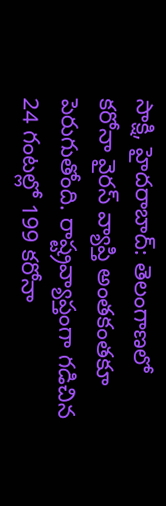సాక్షి, హైదరాబాద్‌: తెలంగాణలో కరోనా వైరస్‌ వ్యాప్తి అంతకంతకూ పెరుగుతోంది. రాష్ట్రవ్యాప్తంగా గడిచిన 24 గంటల్లో 199 కరోనా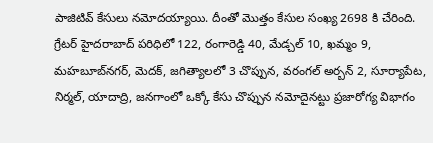పాజిటివ్‌ కేసులు నమోదయ్యాయి. దీంతో మొత్తం కేసుల సంఖ్య 2698 కి చేరింది. గ్రేటర్‌ హైదరాబాద్‌ పరిధిలో 122, రంగారెడ్డి 40, మేడ్చల్‌ 10, ఖమ్మం 9, మహబూబ్‌నగర్‌, మెదక్‌, జగిత్యాలలో 3 చొప్పున, వరంగల్ అర్బన్‌ 2, సూర్యాపేట, నిర్మల్, యాదాద్రి, జనగాంలో ఒక్కో కేసు చొప్పున నమోదైనట్టు ప్రజారోగ్య విభాగం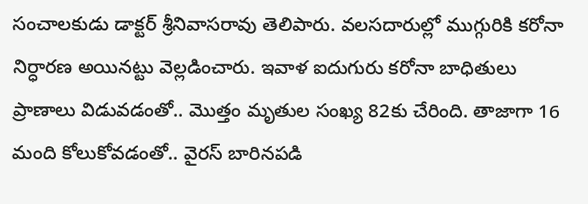సంచాలకుడు డాక్టర్‌ శ్రీనివాసరావు తెలిపారు. వలసదారుల్లో ముగ్గురికి కరోనా నిర్ధారణ అయినట్టు వెల్లడించారు. ఇవాళ ఐదుగురు కరోనా బాధితులు ప్రాణాలు విడువడంతో.. మొత్తం మృతుల సంఖ్య 82కు చేరింది. తాజాగా 16 మంది కోలుకోవడంతో.. వైరస్‌ బారినపడి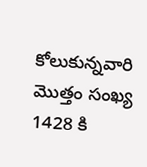కోలుకున్నవారి మొత్తం సంఖ్య  1428 కి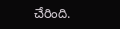చేరింది.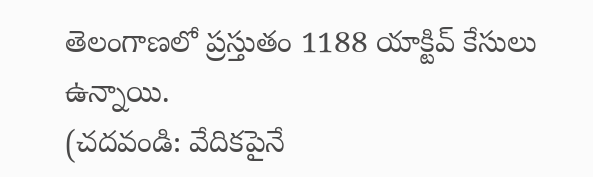తెలంగాణలో ప్రస్తుతం 1188 యాక్టివ్‌ కేసులు ఉన్నాయి.
(చదవండి: వేదికపైనే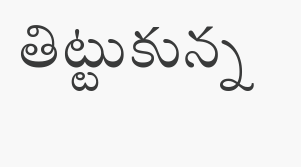తిట్టుకున్న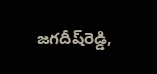జగదీష్‌రెడ్డి,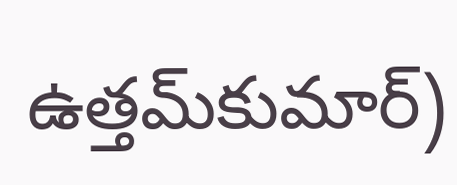ఉత్తమ్‌కుమార్‌)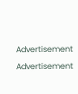Advertisement
Advertisement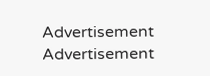Advertisement
Advertisement